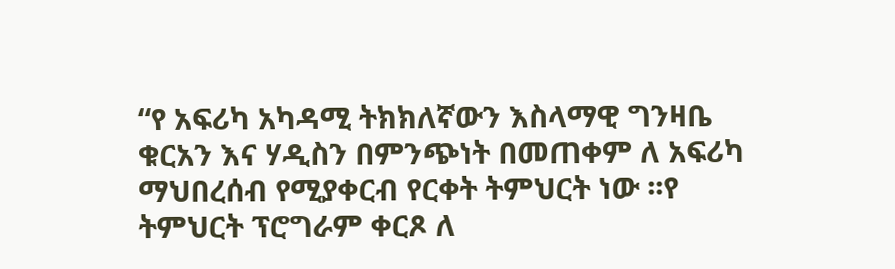“የ አፍሪካ አካዳሚ ትክክለኛውን እስላማዊ ግንዛቤ ቁርአን እና ሃዲስን በምንጭነት በመጠቀም ለ አፍሪካ ማህበረሰብ የሚያቀርብ የርቀት ትምህርት ነው ፡፡የ ትምህርት ፕሮግራም ቀርጾ ለ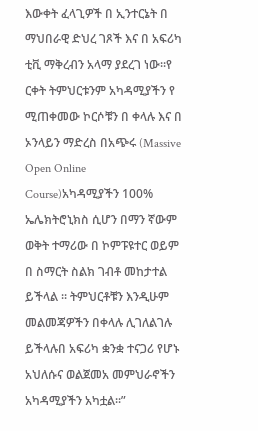እውቀት ፈላጊዎች በ ኢንተርኔት በ ማህበራዊ ድህረ ገጾች እና በ አፍሪካ ቲቪ ማቅረብን አላማ ያደረገ ነው፡፡የ ርቀት ትምህርቱንም አካዳሚያችን የ ሚጠቀመው ኮርሶቹን በ ቀላሉ እና በ ኦንላይን ማድረስ በአጭሩ (Massive Open Online Course)አካዳሚያችን 100% ኤሌክትሮኒክስ ሲሆን በማን ኛውም ወቅት ተማሪው በ ኮምፑዩተር ወይም በ ስማርት ስልክ ገብቶ መከታተል ይችላል ፡፡ ትምህርቶቹን እንዲሁም መልመጃዎችን በቀላሉ ሊገለልገሉ ይችላሉበ አፍሪካ ቋንቋ ተናጋሪ የሆኑ አህለሱና ወልጀመአ መምህራኖችን አካዳሚያችን አካቷል፡፡”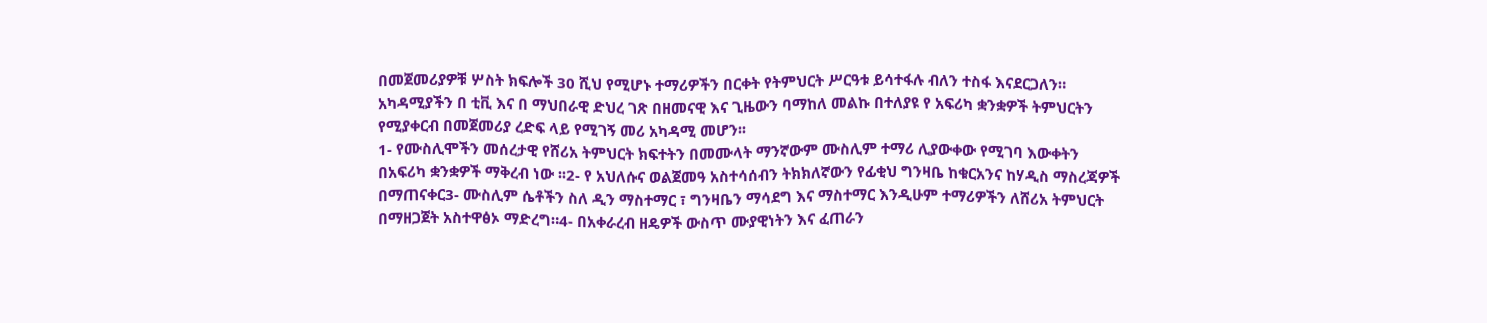በመጀመሪያዎቹ ሦስት ክፍሎች 30 ሺህ የሚሆኑ ተማሪዎችን በርቀት የትምህርት ሥርዓቱ ይሳተፋሉ ብለን ተስፋ እናደርጋለን።
አካዳሚያችን በ ቲቪ እና በ ማህበራዊ ድህረ ገጽ በዘመናዊ እና ጊዜውን ባማከለ መልኩ በተለያዩ የ አፍሪካ ቋንቋዎች ትምህርትን የሚያቀርብ በመጀመሪያ ረድፍ ላይ የሚገኝ መሪ አካዳሚ መሆን፡፡
1- የሙስሊሞችን መሰረታዊ የሸሪአ ትምህርት ክፍተትን በመሙላት ማንኛውም ሙስሊም ተማሪ ሊያውቀው የሚገባ እውቀትን በአፍሪካ ቋንቋዎች ማቅረብ ነው ፡፡2- የ አህለሱና ወልጀመዓ አስተሳሰብን ትክክለኛውን የፊቂህ ግንዛቤ ከቁርአንና ከሃዲስ ማስረጃዎች በማጠናቀር3- ሙስሊም ሴቶችን ስለ ዲን ማስተማር ፣ ግንዛቤን ማሳደግ እና ማስተማር እንዲሁም ተማሪዎችን ለሸሪአ ትምህርት በማዘጋጀት አስተዋፅኦ ማድረግ።4- በአቀራረብ ዘዴዎች ውስጥ ሙያዊነትን እና ፈጠራን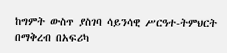ከግምት ውስጥ ያስገባ ሳይንሳዊ ሥርዓተ-ትምህርት በማቅረብ በአፍሪካ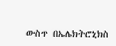ውስጥ በኤሌክትሮኒክስ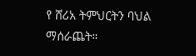የ ሸሪአ ትምህርትን ባህል ማሰራጨት።